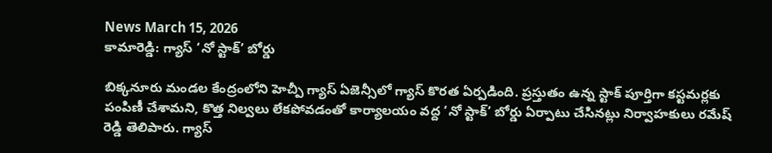News March 15, 2026
కామారెడ్డి: గ్యాస్ ‘నో స్టాక్’ బోర్డు

బిక్కనూరు మండల కేంద్రంలోని హెచ్పీ గ్యాస్ ఏజెన్సీలో గ్యాస్ కొరత ఏర్పడింది. ప్రస్తుతం ఉన్న స్టాక్ పూర్తిగా కస్టమర్లకు పంపిణీ చేశామని, కొత్త నిల్వలు లేకపోవడంతో కార్యాలయం వద్ద ‘నో స్టాక్’ బోర్డు ఏర్పాటు చేసినట్లు నిర్వాహకులు రమేష్ రెడ్డి తెలిపారు. గ్యాస్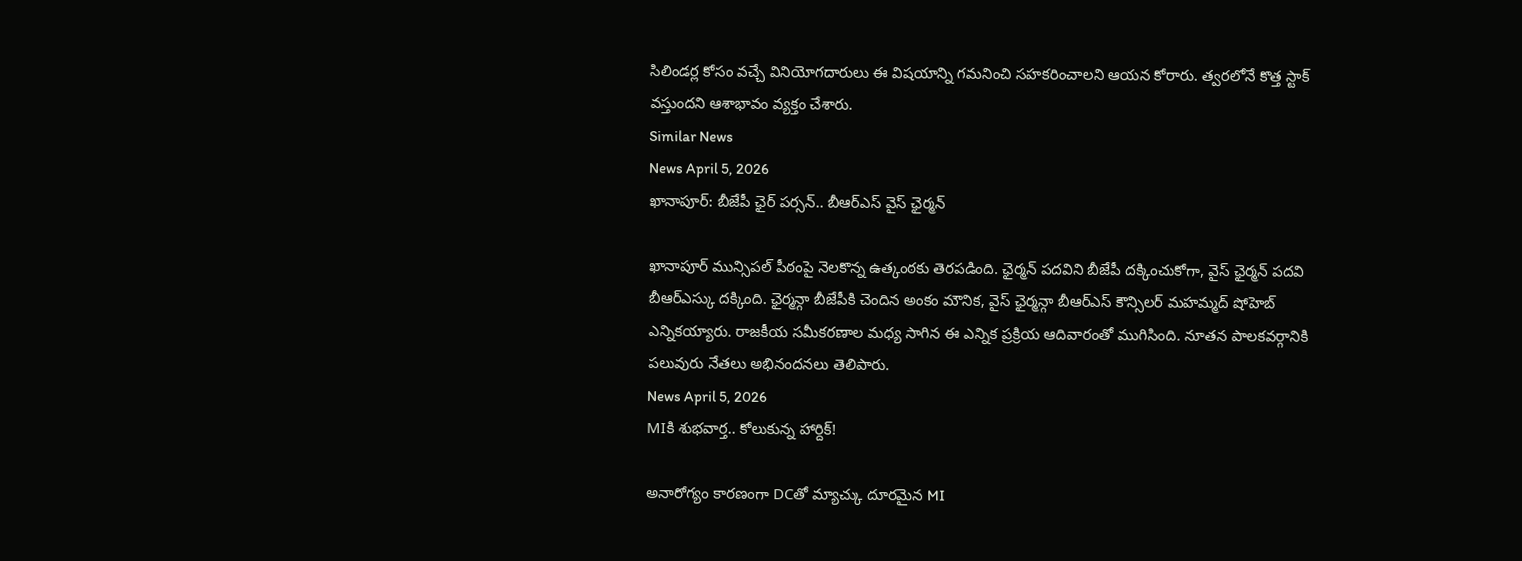సిలిండర్ల కోసం వచ్చే వినియోగదారులు ఈ విషయాన్ని గమనించి సహకరించాలని ఆయన కోరారు. త్వరలోనే కొత్త స్టాక్ వస్తుందని ఆశాభావం వ్యక్తం చేశారు.
Similar News
News April 5, 2026
ఖానాపూర్: బీజేపీ ఛైర్ పర్సన్.. బీఆర్ఎస్ వైస్ ఛైర్మన్

ఖానాపూర్ మున్సిపల్ పీఠంపై నెలకొన్న ఉత్కంఠకు తెరపడింది. ఛైర్మన్ పదవిని బీజేపీ దక్కించుకోగా, వైస్ ఛైర్మన్ పదవి బీఆర్ఎస్కు దక్కింది. ఛైర్మన్గా బీజేపీకి చెందిన అంకం మౌనిక, వైస్ ఛైర్మన్గా బీఆర్ఎస్ కౌన్సిలర్ మహమ్మద్ షోహెబ్ ఎన్నికయ్యారు. రాజకీయ సమీకరణాల మధ్య సాగిన ఈ ఎన్నిక ప్రక్రియ ఆదివారంతో ముగిసింది. నూతన పాలకవర్గానికి పలువురు నేతలు అభినందనలు తెలిపారు.
News April 5, 2026
MIకి శుభవార్త.. కోలుకున్న హార్దిక్!

అనారోగ్యం కారణంగా DCతో మ్యాచ్కు దూరమైన MI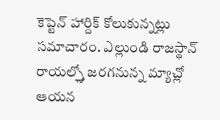కెప్టెన్ హార్దిక్ కోలుకున్నట్లు సమాచారం. ఎల్లుండి రాజస్థాన్ రాయల్స్తో జరగనున్న మ్యాచ్లో ఆయన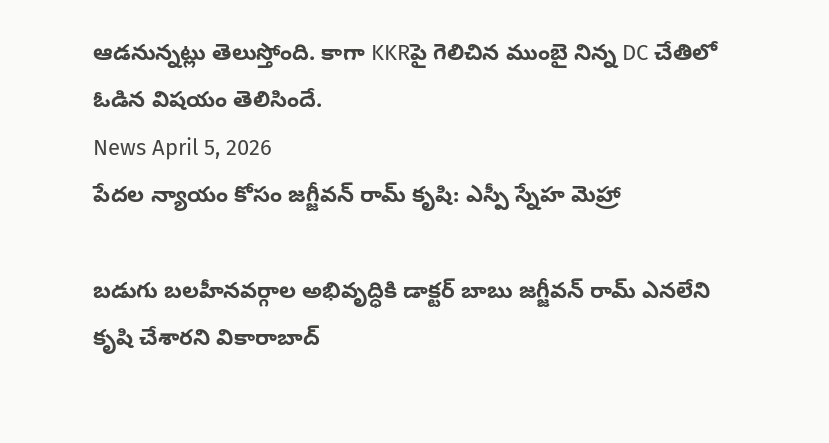ఆడనున్నట్లు తెలుస్తోంది. కాగా KKRపై గెలిచిన ముంబై నిన్న DC చేతిలో ఓడిన విషయం తెలిసిందే.
News April 5, 2026
పేదల న్యాయం కోసం జగ్జీవన్ రామ్ కృషి: ఎస్పీ స్నేహ మెహ్రా

బడుగు బలహీనవర్గాల అభివృద్ధికి డాక్టర్ బాబు జగ్జీవన్ రామ్ ఎనలేని కృషి చేశారని వికారాబాద్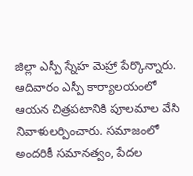జిల్లా ఎస్పీ స్నేహ మెహ్రా పేర్కొన్నారు. ఆదివారం ఎస్పీ కార్యాలయంలో ఆయన చిత్రపటానికి పూలమాల వేసి నివాళులర్పించారు. సమాజంలో అందరికీ సమానత్వం, పేదల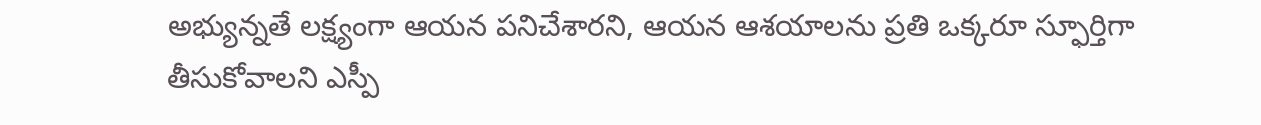అభ్యున్నతే లక్ష్యంగా ఆయన పనిచేశారని, ఆయన ఆశయాలను ప్రతి ఒక్కరూ స్ఫూర్తిగా తీసుకోవాలని ఎస్పీ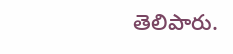తెలిపారు.